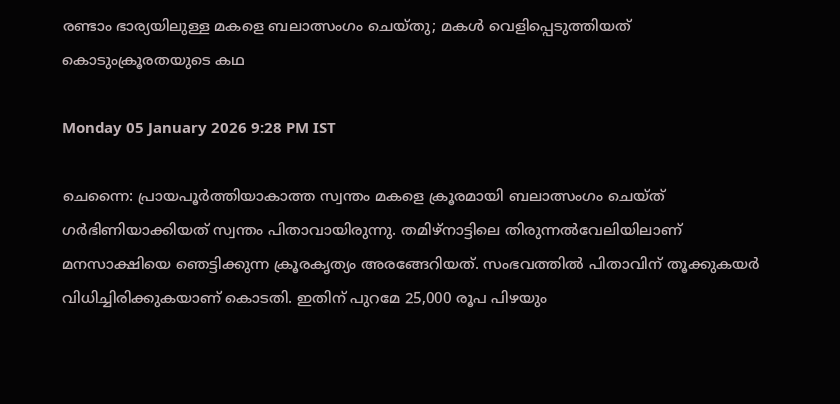രണ്ടാം ഭാര്യയിലുള്ള മകളെ ബലാത്സംഗം ചെയ്തു; മകള്‍ വെളിപ്പെടുത്തിയത് കൊടുംക്രൂരതയുടെ കഥ

Monday 05 January 2026 9:28 PM IST

ചെന്നൈ: പ്രായപൂര്‍ത്തിയാകാത്ത സ്വന്തം മകളെ ക്രൂരമായി ബലാത്സംഗം ചെയ്ത് ഗര്‍ഭിണിയാക്കിയത് സ്വന്തം പിതാവായിരുന്നു. തമിഴ്‌നാട്ടിലെ തിരുന്നല്‍വേലിയിലാണ് മനസാക്ഷിയെ ഞെട്ടിക്കുന്ന ക്രൂരകൃത്യം അരങ്ങേറിയത്. സംഭവത്തില്‍ പിതാവിന് തൂക്കുകയര്‍ വിധിച്ചിരിക്കുകയാണ് കൊടതി. ഇതിന് പുറമേ 25,000 രൂപ പിഴയും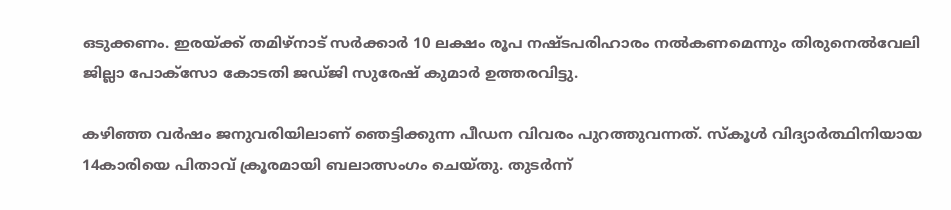ഒടുക്കണം. ഇരയ്ക്ക് തമിഴ്നാട് സര്‍ക്കാര്‍ 10 ലക്ഷം രൂപ നഷ്ടപരിഹാരം നല്‍കണമെന്നും തിരുനെല്‍വേലി ജില്ലാ പോക്‌സോ കോടതി ജഡ്ജി സുരേഷ് കുമാര്‍ ഉത്തരവിട്ടു.

കഴിഞ്ഞ വര്‍ഷം ജനുവരിയിലാണ് ഞെട്ടിക്കുന്ന പീഡന വിവരം പുറത്തുവന്നത്. സ്‌കൂള്‍ വിദ്യാര്‍ത്ഥിനിയായ 14കാരിയെ പിതാവ് ക്രൂരമായി ബലാത്സംഗം ചെയ്തു. തുടര്‍ന്ന്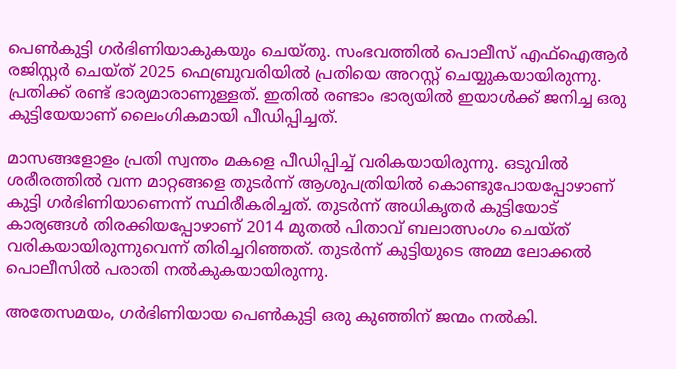പെണ്‍കുട്ടി ഗര്‍ഭിണിയാകുകയും ചെയ്തു. സംഭവത്തില്‍ പൊലീസ് എഫ്‌ഐആര്‍ രജിസ്റ്റര്‍ ചെയ്ത് 2025 ഫെബ്രുവരിയില്‍ പ്രതിയെ അറസ്റ്റ് ചെയ്യുകയായിരുന്നു. പ്രതിക്ക് രണ്ട് ഭാര്യമാരാണുള്ളത്. ഇതില്‍ രണ്ടാം ഭാര്യയില്‍ ഇയാള്‍ക്ക് ജനിച്ച ഒരു കുട്ടിയേയാണ് ലൈംഗികമായി പീഡിപ്പിച്ചത്.

മാസങ്ങളോളം പ്രതി സ്വന്തം മകളെ പീഡിപ്പിച്ച് വരികയായിരുന്നു. ഒടുവില്‍ ശരീരത്തില്‍ വന്ന മാറ്റങ്ങളെ തുടര്‍ന്ന് ആശുപത്രിയില്‍ കൊണ്ടുപോയപ്പോഴാണ് കുട്ടി ഗര്‍ഭിണിയാണെന്ന് സ്ഥിരീകരിച്ചത്. തുടര്‍ന്ന് അധികൃതര്‍ കുട്ടിയോട് കാര്യങ്ങള്‍ തിരക്കിയപ്പോഴാണ് 2014 മുതല്‍ പിതാവ് ബലാത്സംഗം ചെയ്ത് വരികയായിരുന്നുവെന്ന് തിരിച്ചറിഞ്ഞത്. തുടര്‍ന്ന് കുട്ടിയുടെ അമ്മ ലോക്കല്‍ പൊലീസില്‍ പരാതി നല്‍കുകയായിരുന്നു.

അതേസമയം, ഗര്‍ഭിണിയായ പെണ്‍കുട്ടി ഒരു കുഞ്ഞിന് ജന്മം നല്‍കി.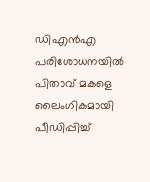ഡിഎന്‍എ പരിശോധനയില്‍ പിതാവ് മകളെ ലൈംഗികമായി പീഡിപ്പിച്ച്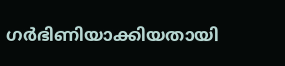ഗര്‍ഭിണിയാക്കിയതായി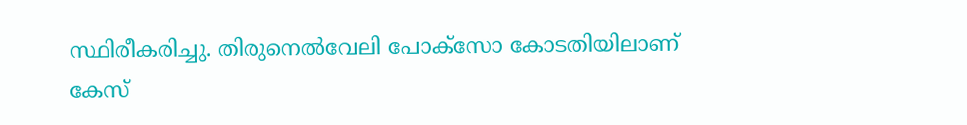സ്ഥിരീകരിച്ചു. തിരുനെല്‍വേലി പോക്‌സോ കോടതിയിലാണ് കേസ്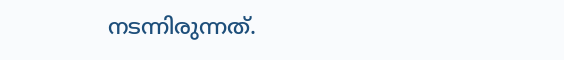നടന്നിരുന്നത്.